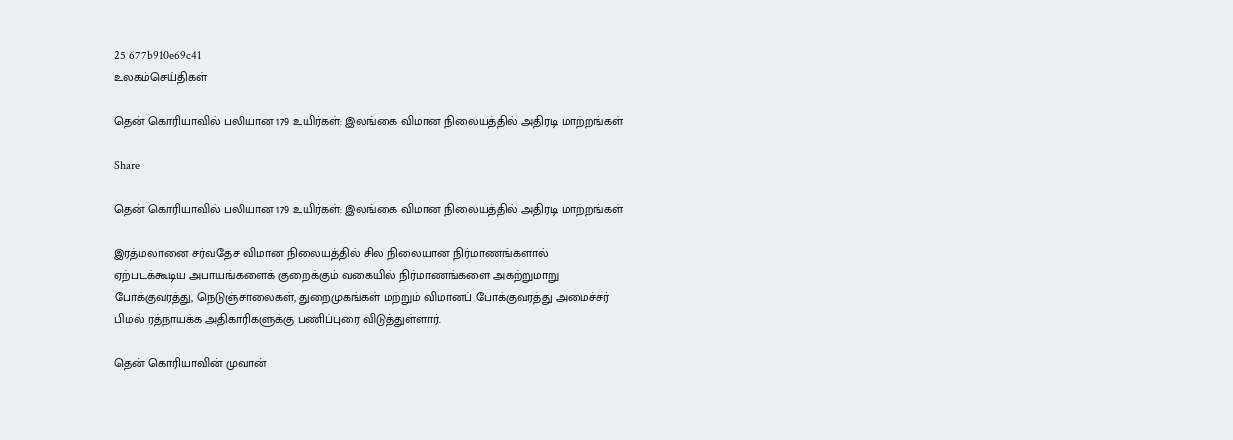25 677b910e69c41
உலகம்செய்திகள்

தென் கொரியாவில் பலியான 179 உயிர்கள்: இலங்கை விமான நிலையத்தில் அதிரடி மாற்றங்கள்

Share

தென் கொரியாவில் பலியான 179 உயிர்கள்: இலங்கை விமான நிலையத்தில் அதிரடி மாற்றங்கள்

இரத்மலானை சர்வதேச விமான நிலையத்தில் சில நிலையான நிர்மாணங்களால் ஏற்படக்கூடிய அபாயங்களைக் குறைக்கும் வகையில் நிர்மாணங்களை அகற்றுமாறு போக்குவரத்து, நெடுஞ்சாலைகள், துறைமுகங்கள் மற்றும் விமானப் போக்குவரத்து அமைச்சர் பிமல் ரத்நாயக்க அதிகாரிகளுக்கு பணிப்புரை விடுத்துள்ளார்.

தென் கொரியாவின் முவான்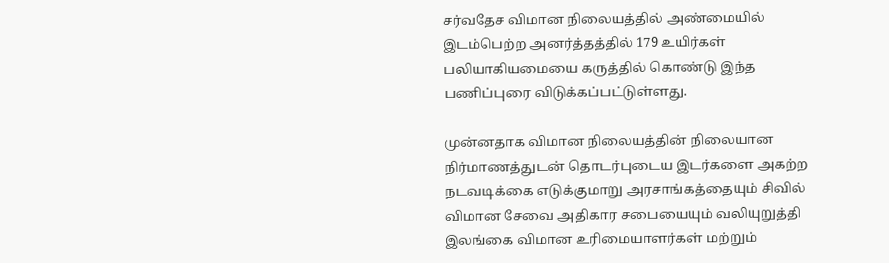சர்வதேச விமான நிலையத்தில் அண்மையில் இடம்பெற்ற அனர்த்தத்தில் 179 உயிர்கள் பலியாகியமையை கருத்தில் கொண்டு இந்த பணிப்புரை விடுக்கப்பட்டுள்ளது.

முன்னதாக விமான நிலையத்தின் நிலையான நிர்மாணத்துடன் தொடர்புடைய இடர்களை அகற்ற நடவடிக்கை எடுக்குமாறு அரசாங்கத்தையும் சிவில் விமான சேவை அதிகார சபையையும் வலியுறுத்தி இலங்கை விமான உரிமையாளர்கள் மற்றும்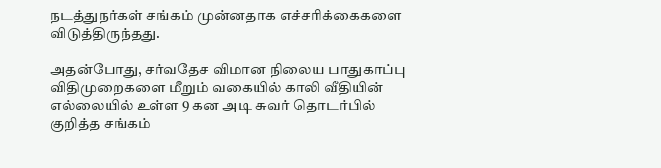நடத்துநர்கள் சங்கம் முன்னதாக எச்சரிக்கைகளை விடுத்திருந்தது.

அதன்போது, சர்வதேச விமான நிலைய பாதுகாப்பு விதிமுறைகளை மீறும் வகையில் காலி வீதியின் எல்லையில் உள்ள 9 கன அடி சுவர் தொடர்பில் குறித்த சங்கம்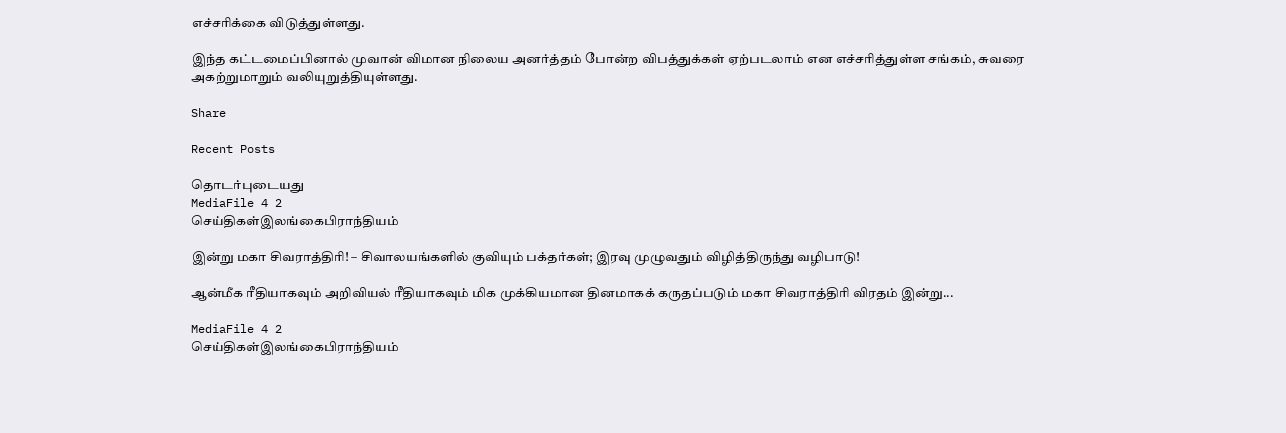எச்சரிக்கை விடுத்துள்ளது.

இந்த கட்டமைப்பினால் முவான் விமான நிலைய அனர்த்தம் போன்ற விபத்துக்கள் ஏற்படலாம் என எச்சரித்துள்ள சங்கம், சுவரை அகற்றுமாறும் வலியுறுத்தியுள்ளது.

Share

Recent Posts

தொடர்புடையது
MediaFile 4 2
செய்திகள்இலங்கைபிராந்தியம்

இன்று மகா சிவராத்திரி! – சிவாலயங்களில் குவியும் பக்தர்கள்; இரவு முழுவதும் விழித்திருந்து வழிபாடு!

ஆன்மீக ரீதியாகவும் அறிவியல் ரீதியாகவும் மிக முக்கியமான தினமாகக் கருதப்படும் மகா சிவராத்திரி விரதம் இன்று...

MediaFile 4 2
செய்திகள்இலங்கைபிராந்தியம்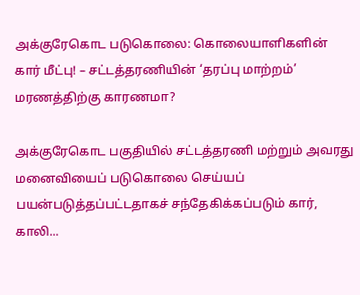அக்குரேகொட படுகொலை: கொலையாளிகளின் கார் மீட்பு! – சட்டத்தரணியின் ‘தரப்பு மாற்றம்’ மரணத்திற்கு காரணமா?

அக்குரேகொட பகுதியில் சட்டத்தரணி மற்றும் அவரது மனைவியைப் படுகொலை செய்யப் பயன்படுத்தப்பட்டதாகச் சந்தேகிக்கப்படும் கார், காலி...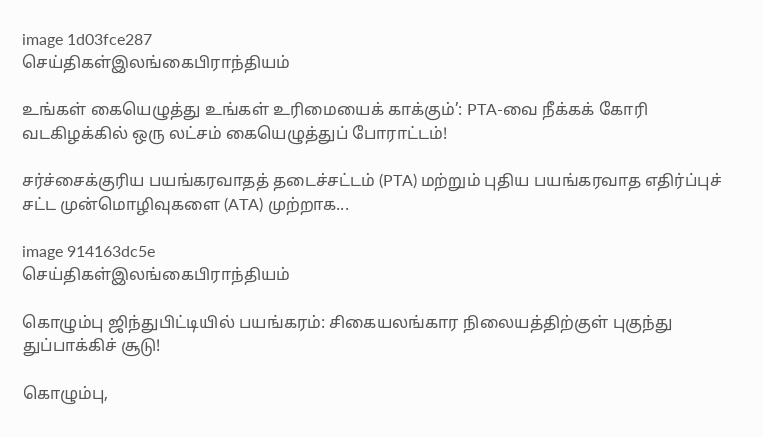image 1d03fce287
செய்திகள்இலங்கைபிராந்தியம்

உங்கள் கையெழுத்து உங்கள் உரிமையைக் காக்கும்’: PTA-வை நீக்கக் கோரி வடகிழக்கில் ஒரு லட்சம் கையெழுத்துப் போராட்டம்!

சர்ச்சைக்குரிய பயங்கரவாதத் தடைச்சட்டம் (PTA) மற்றும் புதிய பயங்கரவாத எதிர்ப்புச் சட்ட முன்மொழிவுகளை (ATA) முற்றாக...

image 914163dc5e
செய்திகள்இலங்கைபிராந்தியம்

கொழும்பு ஜிந்துபிட்டியில் பயங்கரம்: சிகையலங்கார நிலையத்திற்குள் புகுந்து துப்பாக்கிச் சூடு!

கொழும்பு,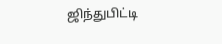ஜிந்துபிட்டி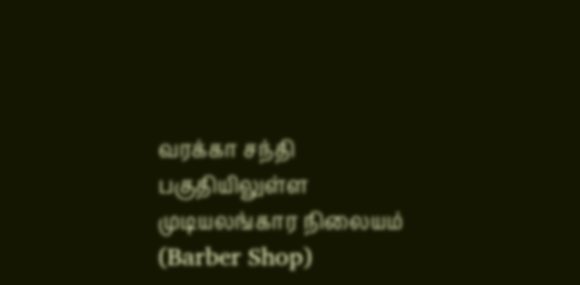வரக்கா சந்தி பகுதியிலுள்ள முடியலங்கார நிலையம் (Barber Shop)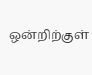ஒன்றிற்குள்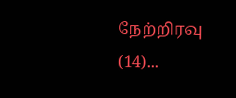நேற்றிரவு (14)...